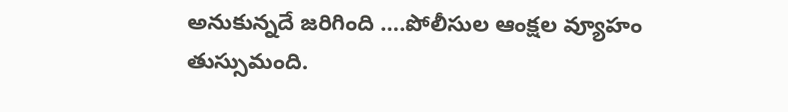అనుకున్నదే జరిగింది ….పోలీసుల ఆంక్షల వ్యూహం తుస్సుమంది.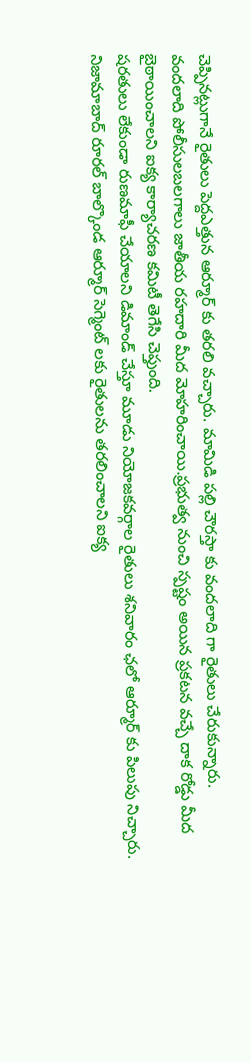చెప్పినట్లుగానే రైతులు పెద్దఎత్తున ఆర్మూర్ కు తరలి వచ్చారు. మామిడి పల్లి చౌరస్తా కు వందలాది గా రైతులు చేరుకున్నారు.
వందలాది పోలీసులబలగాలు జాతీయ రహదారి మీద మోహరించాయి.ప్రభుత్వ నుంచి స్పష్టం అయిన ప్రకటన వచ్చే దాక రోడ్డు మీద బైఠాయించాలని ఐక్య కార్యాచరణ కమిటీ తెగేసి చెప్తుంది.
షరతులు లేకుండా రుణమాఫీ చేయాలని డిమాండ్ చేస్తూ మూడు నియోజకవర్గాల రైతులు శనివారం ఛలో ఆర్మూర్ కు పిలుపు నిచ్చారు.
నిజామాబాద్ రూరల్ బాల్కొండ ఆర్మూర్ సెగ్మెంట్ లకు రైతులను తరలించాలని ఐక్య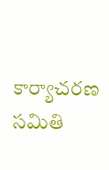కార్యాచరణ సమితి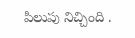పిలుపు నిచ్చింది .